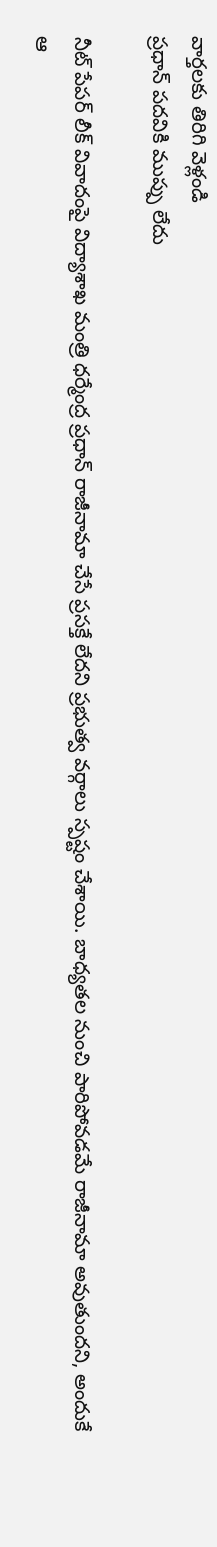వార్తలకు తిరిగి వెళ్లండి
ప్రధాన్ పదవికి ముప్పు లేదు

నీట్ పేపర్ లీక్ వివాదంపై విద్యాశాఖ మంత్రి ధర్మేంద్ర ప్రధాన్ రాజీనామా చేసే ప్రసక్తే లేదని ప్రభుత్వ వర్గాలు స్పష్టం చేశాయి. బాధ్యతల నుంచి పారిపోవడమే రాజీనామా అవుతుందని, అందుకే ఆ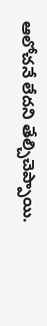ఆలోచనే లేదని తేల్చిచెప్పాయి.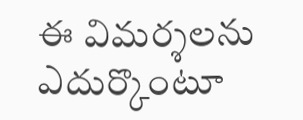ఈ విమర్శలను ఎదుర్కొంటూ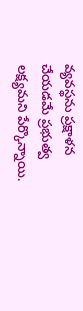వ్యవస్థను ప్రక్షాళన చేయడమే ప్రభుత్వ లక్ష్యమని పేర్కొన్నాయి.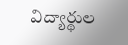విద్యార్థుల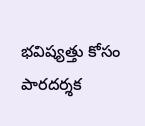భవిష్యత్తు కోసం పారదర్శక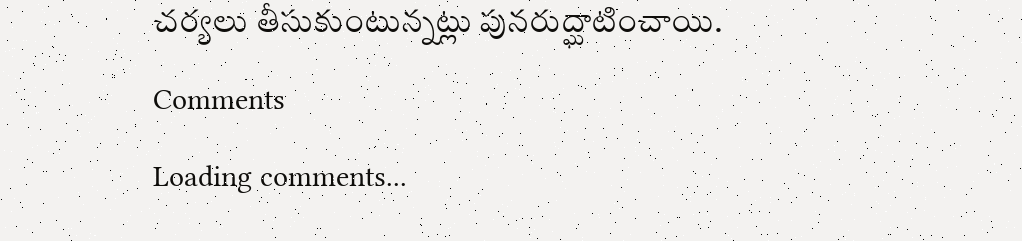చర్యలు తీసుకుంటున్నట్లు పునరుద్ఘాటించాయి.
Comments
Loading comments...